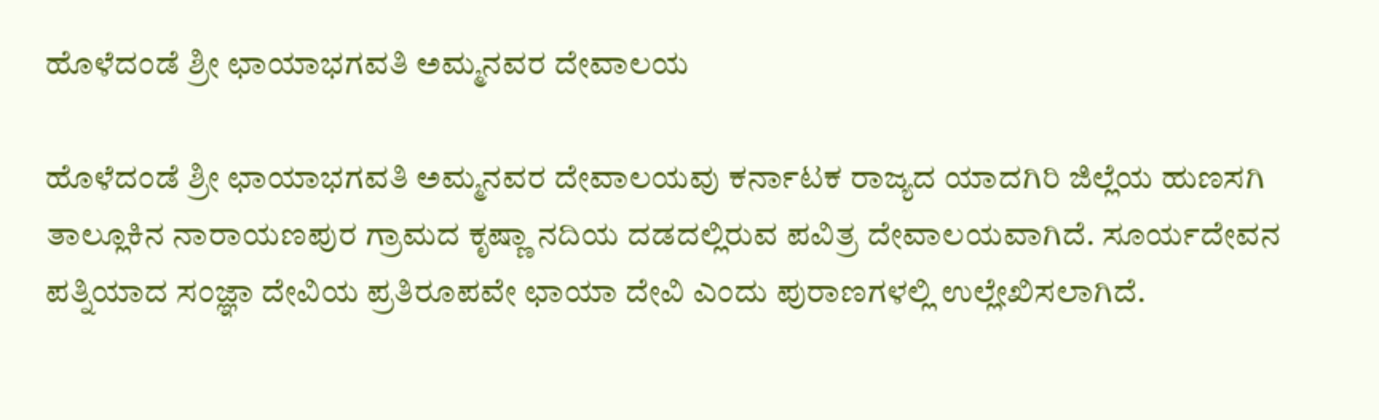ಹೊಳೆದಂಡೆ ಶ್ರೀ ಛಾಯಾಭಗವತಿ ಅಮ್ಮನವರ ದೇವಾಲಯ

ಹೊಳೆದಂಡೆ ಶ್ರೀ ಛಾಯಾಭಗವತಿ ಅಮ್ಮನವರ ದೇವಾಲಯವು ಕರ್ನಾಟಕ ರಾಜ್ಯದ ಯಾದಗಿರಿ ಜಿಲ್ಲೆಯ ಹುಣಸಗಿ ತಾಲ್ಲೂಕಿನ ನಾರಾಯಣಪುರ ಗ್ರಾಮದ ಕೃಷ್ಣಾ ನದಿಯ ದಡದಲ್ಲಿರುವ ಪವಿತ್ರ ದೇವಾಲಯವಾಗಿದೆ. ಸೂರ್ಯದೇವನ ಪತ್ನಿಯಾದ ಸಂಜ್ಞಾ ದೇವಿಯ ಪ್ರತಿರೂಪವೇ ಛಾಯಾ ದೇವಿ ಎಂದು ಪುರಾಣಗಳಲ್ಲಿ ಉಲ್ಲೇಖಿಸಲಾಗಿದೆ.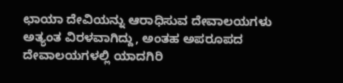ಛಾಯಾ ದೇವಿಯನ್ನು ಆರಾಧಿಸುವ ದೇವಾಲಯಗಳು ಅತ್ಯಂತ ವಿರಳವಾಗಿದ್ದು, ಅಂತಹ ಅಪರೂಪದ ದೇವಾಲಯಗಳಲ್ಲಿ ಯಾದಗಿರಿ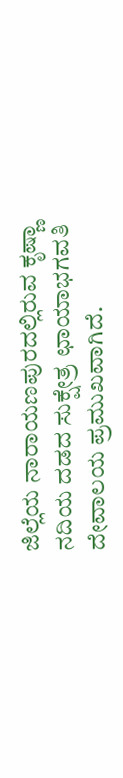ಜಿಲ್ಲೆಯ ನಾರಾಯಣಪುರದಲ್ಲಿರುವ ಕೃಷ್ಣಾ ನದಿಯ ದಡದ ಸುಕ್ಷೇತ್ರ ಛಾಯಾಭಗವತಿ ದೇವಾಲಯ ಪ್ರಮುಖವಾಗಿದೆ.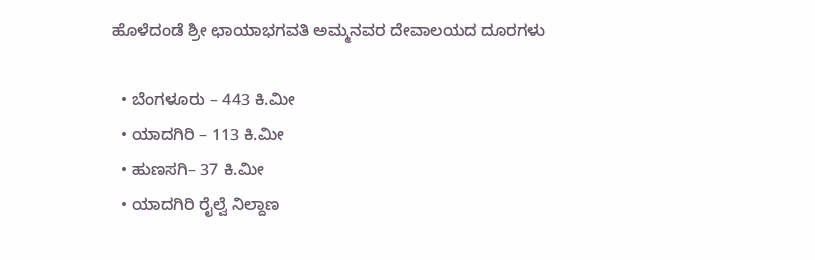ಹೊಳೆದಂಡೆ ಶ್ರೀ ಛಾಯಾಭಗವತಿ ಅಮ್ಮನವರ ದೇವಾಲಯದ ದೂರಗಳು

  • ಬೆಂಗಳೂರು – 443 ಕಿ.ಮೀ
  • ಯಾದಗಿರಿ – 113 ಕಿ.ಮೀ
  • ಹುಣಸಗಿ– 37 ಕಿ.ಮೀ
  • ಯಾದಗಿರಿ ರೈಲ್ವೆ ನಿಲ್ದಾಣ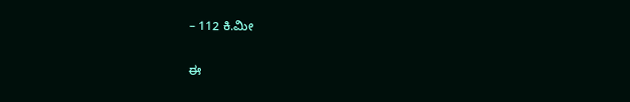– 112 ಕಿ.ಮೀ

ಈ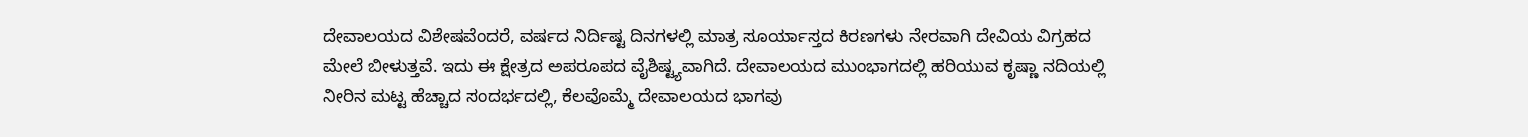ದೇವಾಲಯದ ವಿಶೇಷವೆಂದರೆ, ವರ್ಷದ ನಿರ್ದಿಷ್ಟ ದಿನಗಳಲ್ಲಿ ಮಾತ್ರ ಸೂರ್ಯಾಸ್ತದ ಕಿರಣಗಳು ನೇರವಾಗಿ ದೇವಿಯ ವಿಗ್ರಹದ ಮೇಲೆ ಬೀಳುತ್ತವೆ. ಇದು ಈ ಕ್ಷೇತ್ರದ ಅಪರೂಪದ ವೈಶಿಷ್ಟ್ಯವಾಗಿದೆ. ದೇವಾಲಯದ ಮುಂಭಾಗದಲ್ಲಿ ಹರಿಯುವ ಕೃಷ್ಣಾ ನದಿಯಲ್ಲಿ ನೀರಿನ ಮಟ್ಟ ಹೆಚ್ಚಾದ ಸಂದರ್ಭದಲ್ಲಿ, ಕೆಲವೊಮ್ಮೆ ದೇವಾಲಯದ ಭಾಗವು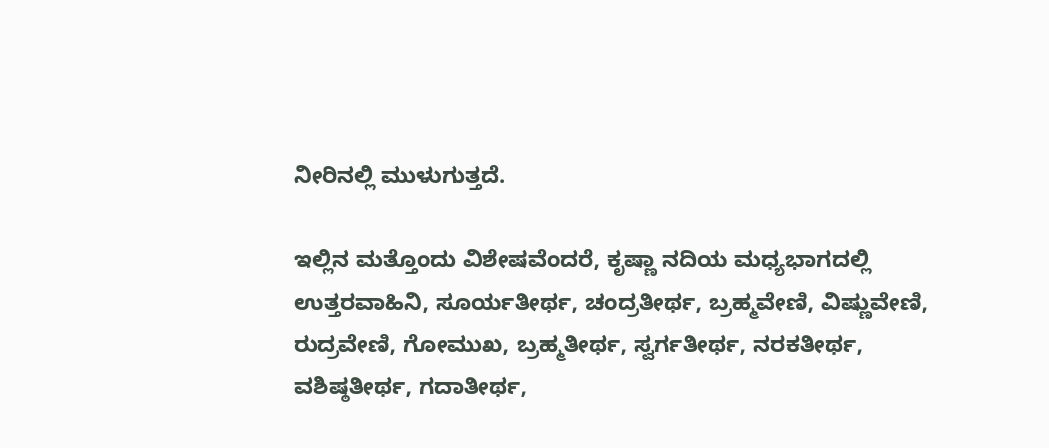ನೀರಿನಲ್ಲಿ ಮುಳುಗುತ್ತದೆ.

ಇಲ್ಲಿನ ಮತ್ತೊಂದು ವಿಶೇಷವೆಂದರೆ, ಕೃಷ್ಣಾ ನದಿಯ ಮಧ್ಯಭಾಗದಲ್ಲಿ ಉತ್ತರವಾಹಿನಿ, ಸೂರ್ಯತೀರ್ಥ, ಚಂದ್ರತೀರ್ಥ, ಬ್ರಹ್ಮವೇಣಿ, ವಿಷ್ಣುವೇಣಿ, ರುದ್ರವೇಣಿ, ಗೋಮುಖ, ಬ್ರಹ್ಮತೀರ್ಥ, ಸ್ವರ್ಗತೀರ್ಥ, ನರಕತೀರ್ಥ, ವಶಿಷ್ಠತೀರ್ಥ, ಗದಾತೀರ್ಥ,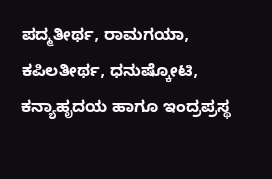ಪದ್ಮತೀರ್ಥ, ರಾಮಗಯಾ, ಕಪಿಲತೀರ್ಥ, ಧನುಷ್ಕೋಟಿ, ಕನ್ಯಾಹೃದಯ ಹಾಗೂ ಇಂದ್ರಪ್ರಸ್ಥ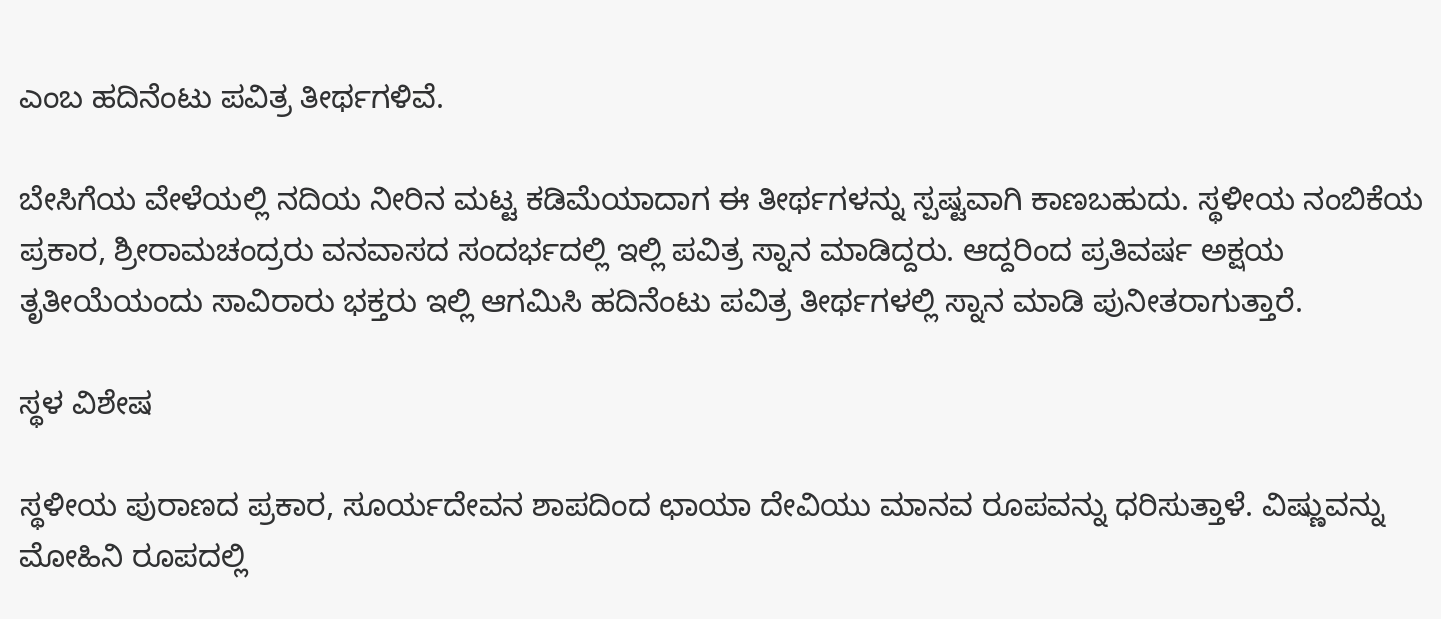ಎಂಬ ಹದಿನೆಂಟು ಪವಿತ್ರ ತೀರ್ಥಗಳಿವೆ.

ಬೇಸಿಗೆಯ ವೇಳೆಯಲ್ಲಿ ನದಿಯ ನೀರಿನ ಮಟ್ಟ ಕಡಿಮೆಯಾದಾಗ ಈ ತೀರ್ಥಗಳನ್ನು ಸ್ಪಷ್ಟವಾಗಿ ಕಾಣಬಹುದು. ಸ್ಥಳೀಯ ನಂಬಿಕೆಯ ಪ್ರಕಾರ, ಶ್ರೀರಾಮಚಂದ್ರರು ವನವಾಸದ ಸಂದರ್ಭದಲ್ಲಿ ಇಲ್ಲಿ ಪವಿತ್ರ ಸ್ನಾನ ಮಾಡಿದ್ದರು. ಆದ್ದರಿಂದ ಪ್ರತಿವರ್ಷ ಅಕ್ಷಯ ತೃತೀಯೆಯಂದು ಸಾವಿರಾರು ಭಕ್ತರು ಇಲ್ಲಿ ಆಗಮಿಸಿ ಹದಿನೆಂಟು ಪವಿತ್ರ ತೀರ್ಥಗಳಲ್ಲಿ ಸ್ನಾನ ಮಾಡಿ ಪುನೀತರಾಗುತ್ತಾರೆ.

ಸ್ಥಳ ವಿಶೇಷ

ಸ್ಥಳೀಯ ಪುರಾಣದ ಪ್ರಕಾರ, ಸೂರ್ಯದೇವನ ಶಾಪದಿಂದ ಛಾಯಾ ದೇವಿಯು ಮಾನವ ರೂಪವನ್ನು ಧರಿಸುತ್ತಾಳೆ. ವಿಷ್ಣುವನ್ನು ಮೋಹಿನಿ ರೂಪದಲ್ಲಿ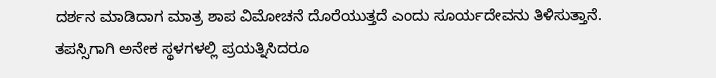ದರ್ಶನ ಮಾಡಿದಾಗ ಮಾತ್ರ ಶಾಪ ವಿಮೋಚನೆ ದೊರೆಯುತ್ತದೆ ಎಂದು ಸೂರ್ಯದೇವನು ತಿಳಿಸುತ್ತಾನೆ. ತಪಸ್ಸಿಗಾಗಿ ಅನೇಕ ಸ್ಥಳಗಳಲ್ಲಿ ಪ್ರಯತ್ನಿಸಿದರೂ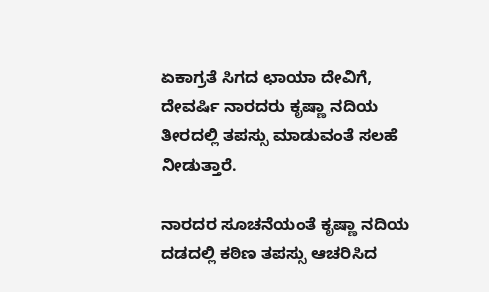ಏಕಾಗ್ರತೆ ಸಿಗದ ಛಾಯಾ ದೇವಿಗೆ, ದೇವರ್ಷಿ ನಾರದರು ಕೃಷ್ಣಾ ನದಿಯ ತೀರದಲ್ಲಿ ತಪಸ್ಸು ಮಾಡುವಂತೆ ಸಲಹೆ ನೀಡುತ್ತಾರೆ.

ನಾರದರ ಸೂಚನೆಯಂತೆ ಕೃಷ್ಣಾ ನದಿಯ ದಡದಲ್ಲಿ ಕಠಿಣ ತಪಸ್ಸು ಆಚರಿಸಿದ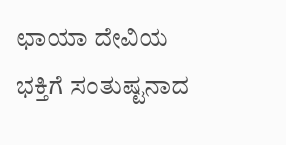ಛಾಯಾ ದೇವಿಯ ಭಕ್ತಿಗೆ ಸಂತುಷ್ಟನಾದ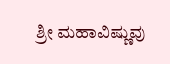ಶ್ರೀ ಮಹಾವಿಷ್ಣುವು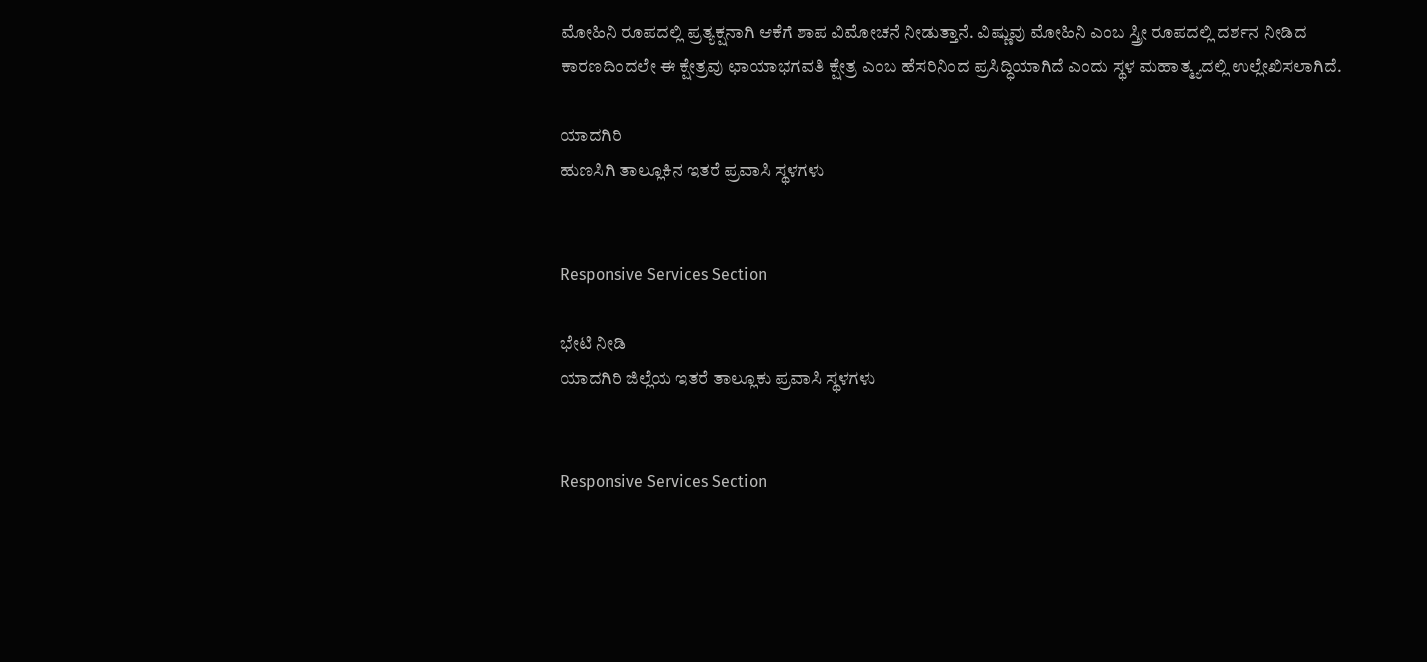ಮೋಹಿನಿ ರೂಪದಲ್ಲಿ ಪ್ರತ್ಯಕ್ಷನಾಗಿ ಆಕೆಗೆ ಶಾಪ ವಿಮೋಚನೆ ನೀಡುತ್ತಾನೆ. ವಿಷ್ಣುವು ಮೋಹಿನಿ ಎಂಬ ಸ್ತ್ರೀ ರೂಪದಲ್ಲಿ ದರ್ಶನ ನೀಡಿದ ಕಾರಣದಿಂದಲೇ ಈ ಕ್ಷೇತ್ರವು ಛಾಯಾಭಗವತಿ ಕ್ಷೇತ್ರ ಎಂಬ ಹೆಸರಿನಿಂದ ಪ್ರಸಿದ್ಧಿಯಾಗಿದೆ ಎಂದು ಸ್ಥಳ ಮಹಾತ್ಮ್ಯದಲ್ಲಿ ಉಲ್ಲೇಖಿಸಲಾಗಿದೆ.

ಯಾದಗಿರಿ
ಹುಣಸಿಗಿ ತಾಲ್ಲೂಕಿನ ಇತರೆ ಪ್ರವಾಸಿ ಸ್ಥಳಗಳು


Responsive Services Section

ಭೇಟಿ ನೀಡಿ
ಯಾದಗಿರಿ ಜಿಲ್ಲೆಯ ಇತರೆ ತಾಲ್ಲೂಕು ಪ್ರವಾಸಿ ಸ್ಥಳಗಳು


Responsive Services Section